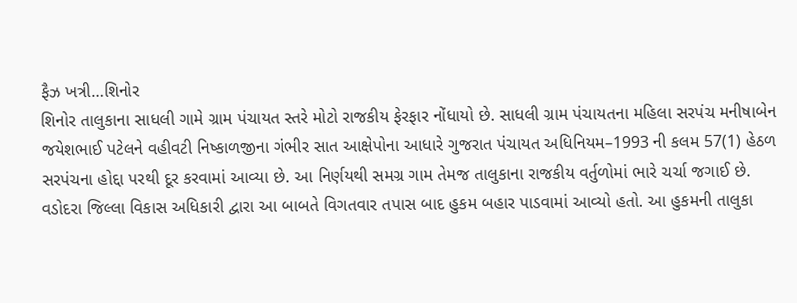ફૈઝ ખત્રી…શિનોર
શિનોર તાલુકાના સાધલી ગામે ગ્રામ પંચાયત સ્તરે મોટો રાજકીય ફેરફાર નોંધાયો છે. સાધલી ગ્રામ પંચાયતના મહિલા સરપંચ મનીષાબેન જયેશભાઈ પટેલને વહીવટી નિષ્કાળજીના ગંભીર સાત આક્ષેપોના આધારે ગુજરાત પંચાયત અધિનિયમ–1993 ની કલમ 57(1) હેઠળ સરપંચના હોદ્દા પરથી દૂર કરવામાં આવ્યા છે. આ નિર્ણયથી સમગ્ર ગામ તેમજ તાલુકાના રાજકીય વર્તુળોમાં ભારે ચર્ચા જગાઈ છે.
વડોદરા જિલ્લા વિકાસ અધિકારી દ્વારા આ બાબતે વિગતવાર તપાસ બાદ હુકમ બહાર પાડવામાં આવ્યો હતો. આ હુકમની તાલુકા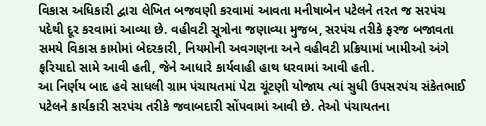વિકાસ અધિકારી દ્વારા લેખિત બજવણી કરવામાં આવતા મનીષાબેન પટેલને તરત જ સરપંચ પદેથી દૂર કરવામાં આવ્યા છે. વહીવટી સૂત્રોના જણાવ્યા મુજબ, સરપંચ તરીકે ફરજ બજાવતા સમયે વિકાસ કામોમાં બેદરકારી, નિયમોની અવગણના અને વહીવટી પ્રક્રિયામાં ખામીઓ અંગે ફરિયાદો સામે આવી હતી, જેને આધારે કાર્યવાહી હાથ ધરવામાં આવી હતી.
આ નિર્ણય બાદ હવે સાધલી ગ્રામ પંચાયતમાં પેટા ચૂંટણી યોજાય ત્યાં સુધી ઉપસરપંચ સંકેતભાઈ પટેલને કાર્યકારી સરપંચ તરીકે જવાબદારી સોંપવામાં આવી છે. તેઓ પંચાયતના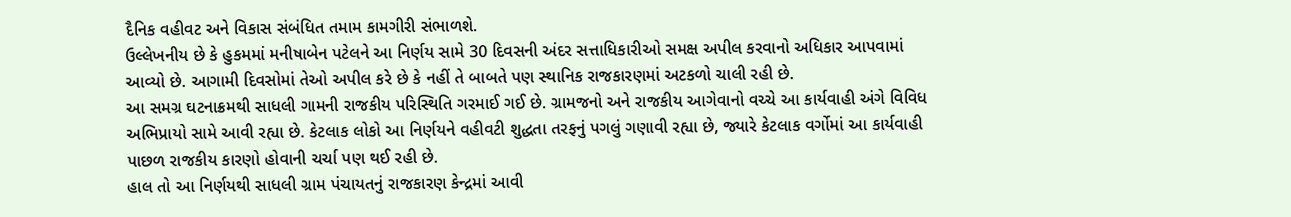દૈનિક વહીવટ અને વિકાસ સંબંધિત તમામ કામગીરી સંભાળશે.
ઉલ્લેખનીય છે કે હુકમમાં મનીષાબેન પટેલને આ નિર્ણય સામે 30 દિવસની અંદર સત્તાધિકારીઓ સમક્ષ અપીલ કરવાનો અધિકાર આપવામાં આવ્યો છે. આગામી દિવસોમાં તેઓ અપીલ કરે છે કે નહીં તે બાબતે પણ સ્થાનિક રાજકારણમાં અટકળો ચાલી રહી છે.
આ સમગ્ર ઘટનાક્રમથી સાધલી ગામની રાજકીય પરિસ્થિતિ ગરમાઈ ગઈ છે. ગ્રામજનો અને રાજકીય આગેવાનો વચ્ચે આ કાર્યવાહી અંગે વિવિધ અભિપ્રાયો સામે આવી રહ્યા છે. કેટલાક લોકો આ નિર્ણયને વહીવટી શુદ્ધતા તરફનું પગલું ગણાવી રહ્યા છે, જ્યારે કેટલાક વર્ગોમાં આ કાર્યવાહી પાછળ રાજકીય કારણો હોવાની ચર્ચા પણ થઈ રહી છે.
હાલ તો આ નિર્ણયથી સાધલી ગ્રામ પંચાયતનું રાજકારણ કેન્દ્રમાં આવી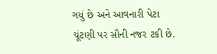ગયું છે અને આવનારી પેટા ચૂંટણી પર સૌની નજર ટકી છે.